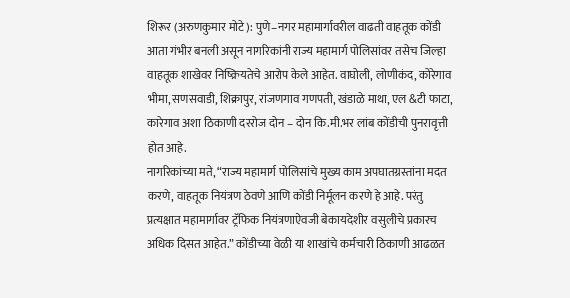शिरूर (अरुणकुमार मोटे): पुणे–नगर महामार्गावरील वाढती वाहतूक कोंडी आता गंभीर बनली असून नागरिकांनी राज्य महामार्ग पोलिसांवर तसेच जिल्हा वाहतूक शाखेवर निष्क्रियतेचे आरोप केले आहेत. वाघोली, लोणीकंद, कोरेगाव भीमा, सणसवाडी, शिक्रापुर, रांजणगाव गणपती, खंडाळे माथा, एल &टी फाटा, कारेगाव अशा ठिकाणी दररोज दोन – दोन कि.मी.भर लांब कोंडीची पुनरावृत्ती होत आहे.
नागरिकांच्या मते, “राज्य महामार्ग पोलिसांचे मुख्य काम अपघातग्रस्तांना मदत करणे, वाहतूक नियंत्रण ठेवणे आणि कोंडी निर्मूलन करणे हे आहे. परंतु प्रत्यक्षात महामार्गावर ट्रॅफिक नियंत्रणाऐवजी बेकायदेशीर वसुलीचे प्रकारच अधिक दिसत आहेत.” कोंडीच्या वेळी या शाखांचे कर्मचारी ठिकाणी आढळत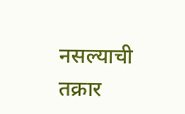नसल्याची तक्रार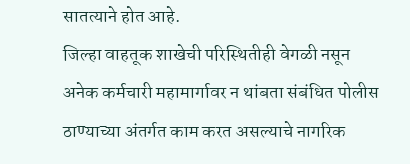सातत्याने होत आहे.
जिल्हा वाहतूक शाखेची परिस्थितीही वेगळी नसून अनेक कर्मचारी महामार्गावर न थांबता संबंधित पोलीस ठाण्याच्या अंतर्गत काम करत असल्याचे नागरिक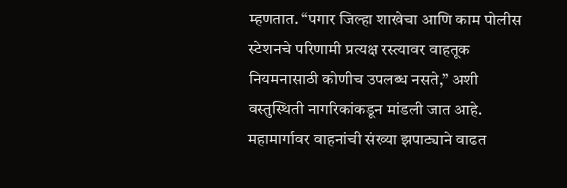म्हणतात. “पगार जिल्हा शाखेचा आणि काम पोलीस स्टेशनचे परिणामी प्रत्यक्ष रस्त्यावर वाहतूक नियमनासाठी कोणीच उपलब्ध नसते,” अशी वस्तुस्थिती नागरिकांकडून मांडली जात आहे.
महामार्गावर वाहनांची संख्या झपाट्याने वाढत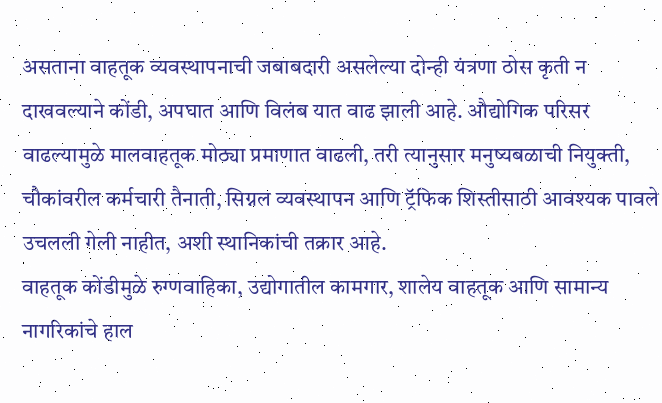असताना वाहतूक व्यवस्थापनाची जबाबदारी असलेल्या दोन्ही यंत्रणा ठोस कृती न दाखवल्याने कोंडी, अपघात आणि विलंब यात वाढ झाली आहे. औद्योगिक परिसर वाढल्यामुळे मालवाहतूक मोठ्या प्रमाणात वाढली, तरी त्यानुसार मनुष्यबळाची नियुक्ती, चौकांवरील कर्मचारी तैनाती, सिग्नल व्यवस्थापन आणि ट्रॅफिक शिस्तीसाठी आवश्यक पावले उचलली गेली नाहीत, अशी स्थानिकांची तक्रार आहे.
वाहतूक कोंडीमुळे रुग्णवाहिका, उद्योगातील कामगार, शालेय वाहतूक आणि सामान्य नागरिकांचे हाल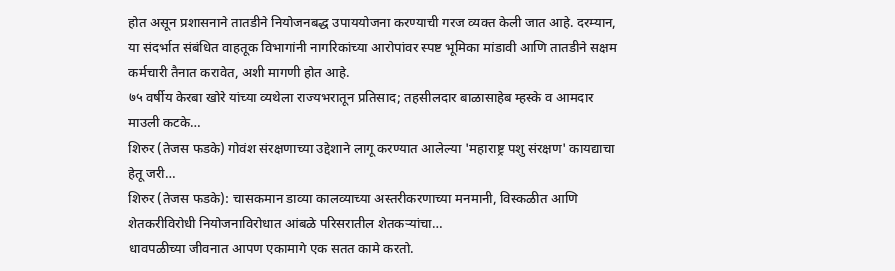होत असून प्रशासनाने तातडीने नियोजनबद्ध उपाययोजना करण्याची गरज व्यक्त केली जात आहे. दरम्यान, या संदर्भात संबंधित वाहतूक विभागांनी नागरिकांच्या आरोपांवर स्पष्ट भूमिका मांडावी आणि तातडीने सक्षम कर्मचारी तैनात करावेत, अशी मागणी होत आहे.
७५ वर्षीय केरबा खोरे यांच्या व्यथेला राज्यभरातून प्रतिसाद; तहसीलदार बाळासाहेब म्हस्के व आमदार माउली कटके…
शिरुर (तेजस फडके) गोवंश संरक्षणाच्या उद्देशाने लागू करण्यात आलेल्या 'महाराष्ट्र पशु संरक्षण' कायद्याचा हेतू जरी…
शिरुर (तेजस फडके): चासकमान डाव्या कालव्याच्या अस्तरीकरणाच्या मनमानी, विस्कळीत आणि शेतकरीविरोधी नियोजनाविरोधात आंबळे परिसरातील शेतकऱ्यांचा…
धावपळीच्या जीवनात आपण एकामागे एक सतत कामे करतो.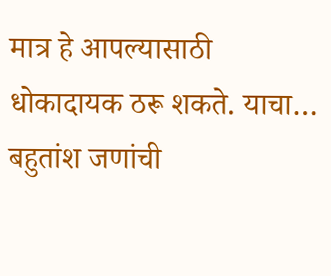मात्र हे आपल्यासाठी धोकादायक ठरू शकते. याचा…
बहुतांश जणांची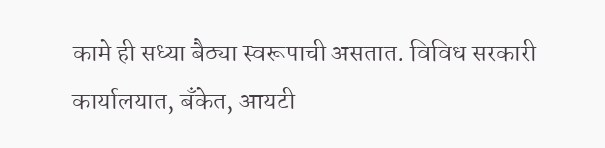कामे ही सध्या बैठ्या स्वरूपाची असतात. विविध सरकारी कार्यालयात, बँकेत, आयटी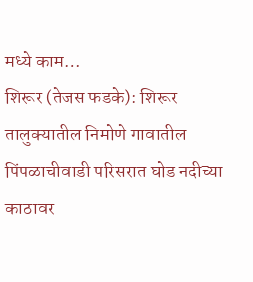मध्ये काम…
शिरूर (तेजस फडके): शिरूर तालुक्यातील निमोणे गावातील पिंपळाचीवाडी परिसरात घोड नदीच्या काठावर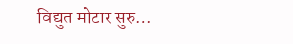विद्युत मोटार सुरु…